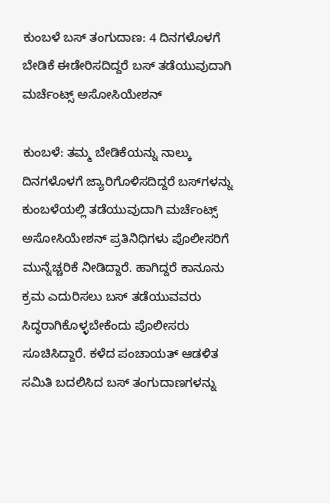ಕುಂಬಳೆ ಬಸ್ ತಂಗುದಾಣ: 4 ದಿನಗಳೊಳಗೆ ಬೇಡಿಕೆ ಈಡೇರಿಸದಿದ್ದರೆ ಬಸ್ ತಡೆಯುವುದಾಗಿ ಮರ್ಚೆಂಟ್ಸ್ ಅಸೋಸಿಯೇಶನ್

ಕುಂಬಳೆ: ತಮ್ಮ ಬೇಡಿಕೆಯನ್ನು ನಾಲ್ಕು ದಿನಗಳೊಳಗೆ ಜ್ಯಾರಿಗೊಳಿಸದಿದ್ದರೆ ಬಸ್‌ಗಳನ್ನು ಕುಂಬಳೆಯಲ್ಲಿ ತಡೆಯುವುದಾಗಿ ಮರ್ಚೆಂಟ್ಸ್ ಅಸೋಸಿಯೇಶನ್ ಪ್ರತಿನಿಧಿಗಳು ಪೊಲೀಸರಿಗೆ ಮುನ್ನೆಚ್ಚರಿಕೆ ನೀಡಿದ್ದಾರೆ. ಹಾಗಿದ್ದರೆ ಕಾನೂನು ಕ್ರಮ ಎದುರಿಸಲು ಬಸ್ ತಡೆಯುವವರು ಸಿದ್ಧರಾಗಿಕೊಳ್ಳಬೇಕೆಂದು ಪೊಲೀಸರು ಸೂಚಿಸಿದ್ದಾರೆ. ಕಳೆದ ಪಂಚಾಯತ್ ಆಡಳಿತ ಸಮಿತಿ ಬದಲಿಸಿದ ಬಸ್ ತಂಗುದಾಣಗಳನ್ನು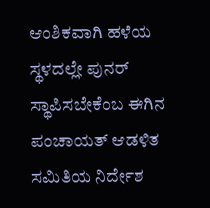ಆಂಶಿಕವಾಗಿ ಹಳೆಯ ಸ್ಥಳದಲ್ಲೇ ಪುನರ್ ಸ್ಥಾಪಿಸಬೇಕೆಂಬ ಈಗಿನ ಪಂಚಾಯತ್ ಆಡಳಿತ ಸಮಿತಿಯ ನಿರ್ದೇಶ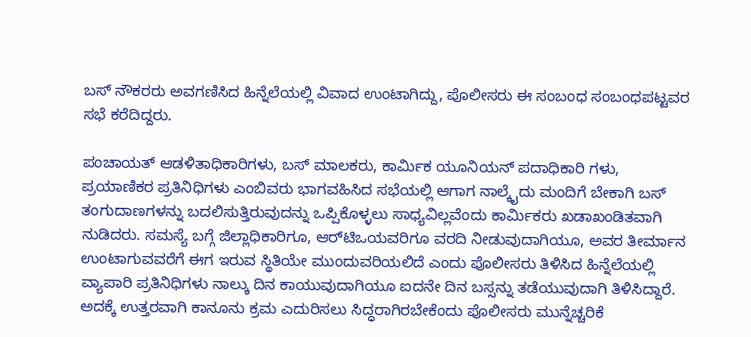ಬಸ್ ನೌಕರರು ಅವಗಣಿಸಿದ ಹಿನ್ನೆಲೆಯಲ್ಲಿ ವಿವಾದ ಉಂಟಾಗಿದ್ದು, ಪೊಲೀಸರು ಈ ಸಂಬಂಧ ಸಂಬಂಧಪಟ್ಟವರ ಸಭೆ ಕರೆದಿದ್ದರು.

ಪಂಚಾಯತ್ ಆಡಳಿತಾಧಿಕಾರಿಗಳು, ಬಸ್ ಮಾಲಕರು, ಕಾರ್ಮಿಕ ಯೂನಿಯನ್ ಪದಾಧಿಕಾರಿ ಗಳು, ಪ್ರಯಾಣಿಕರ ಪ್ರತಿನಿಧಿಗಳು ಎಂಬಿವರು ಭಾಗವಹಿಸಿದ ಸಭೆಯಲ್ಲಿ ಆಗಾಗ ನಾಲ್ಕೈದು ಮಂದಿಗೆ ಬೇಕಾಗಿ ಬಸ್ ತಂಗುದಾಣಗಳನ್ನು ಬದಲಿಸುತ್ತಿರುವುದನ್ನು ಒಪ್ಪಿಕೊಳ್ಳಲು ಸಾಧ್ಯವಿಲ್ಲವೆಂದು ಕಾರ್ಮಿಕರು ಖಡಾಖಂಡಿತವಾಗಿ ನುಡಿದರು. ಸಮಸ್ಯೆ ಬಗ್ಗೆ ಜಿಲ್ಲಾಧಿಕಾರಿಗೂ, ಆರ್‌ಟಿಒಯವರಿಗೂ ವರದಿ ನೀಡುವುದಾಗಿಯೂ, ಅವರ ತೀರ್ಮಾನ ಉಂಟಾಗುವವರೆಗೆ ಈಗ ಇರುವ ಸ್ಥಿತಿಯೇ ಮುಂದುವರಿಯಲಿದೆ ಎಂದು ಪೊಲೀಸರು ತಿಳಿಸಿದ ಹಿನ್ನೆಲೆಯಲ್ಲಿ ವ್ಯಾಪಾರಿ ಪ್ರತಿನಿಧಿಗಳು ನಾಲ್ಕು ದಿನ ಕಾಯುವುದಾಗಿಯೂ ಐದನೇ ದಿನ ಬಸ್ಸನ್ನು ತಡೆಯುವುದಾಗಿ ತಿಳಿಸಿದ್ದಾರೆ. ಅದಕ್ಕೆ ಉತ್ತರವಾಗಿ ಕಾನೂನು ಕ್ರಮ ಎದುರಿಸಲು ಸಿದ್ಧರಾಗಿರಬೇಕೆಂದು ಪೊಲೀಸರು ಮುನ್ನೆಚ್ಚರಿಕೆ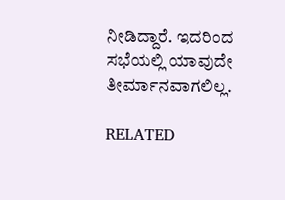ನೀಡಿದ್ದಾರೆ. ಇದರಿಂದ ಸಭೆಯಲ್ಲಿ ಯಾವುದೇ ತೀರ್ಮಾನವಾಗಲಿಲ್ಲ.

RELATED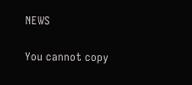NEWS

You cannot copy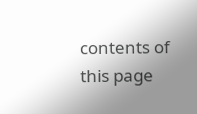contents of this page